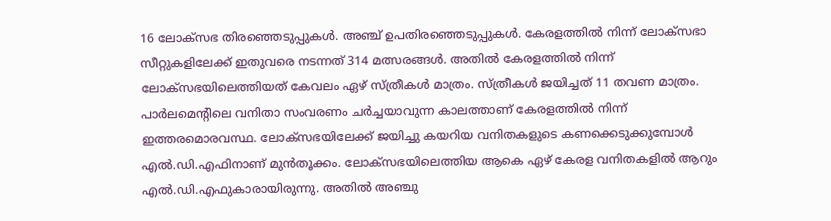16 ലോക്സഭ തിരഞ്ഞെടുപ്പുകൾ. അഞ്ച് ഉപതിരഞ്ഞെടുപ്പുകൾ. കേരളത്തിൽ നിന്ന് ലോക്സഭാ സീറ്റുകളിലേക്ക് ഇതുവരെ നടന്നത് 314 മത്സരങ്ങൾ. അതിൽ കേരളത്തിൽ നിന്ന് ലോക്സഭയിലെത്തിയത് കേവലം ഏഴ് സ്ത്രീകൾ മാത്രം. സ്ത്രീകൾ ജയിച്ചത് 11 തവണ മാത്രം. പാർലമെന്റിലെ വനിതാ സംവരണം ചർച്ചയാവുന്ന കാലത്താണ് കേരളത്തിൽ നിന്ന് ഇത്തരമൊരവസ്ഥ. ലോക്സഭയിലേക്ക് ജയിച്ചു കയറിയ വനിതകളുടെ കണക്കെടുക്കുമ്പോൾ എൽ.ഡി.എഫിനാണ് മുൻതൂക്കം. ലോക്സഭയിലെത്തിയ ആകെ ഏഴ് കേരള വനിതകളിൽ ആറും എൽ.ഡി.എഫുകാരായിരുന്നു. അതിൽ അഞ്ചു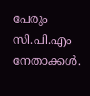പേരും സി.പി.എം നേതാക്കൾ.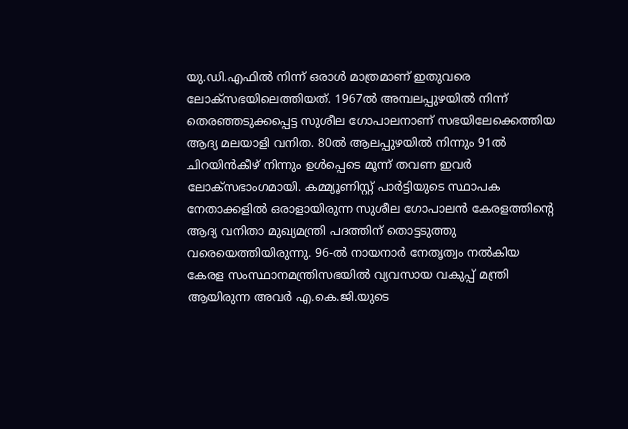യു.ഡി.എഫിൽ നിന്ന് ഒരാൾ മാത്രമാണ് ഇതുവരെ ലോക്സഭയിലെത്തിയത്. 1967ൽ അമ്പലപ്പുഴയിൽ നിന്ന് തെരഞ്ഞടുക്കപ്പെട്ട സുശീല ഗോപാലനാണ് സഭയിലേക്കെത്തിയ ആദ്യ മലയാളി വനിത. 80ൽ ആലപ്പുഴയിൽ നിന്നും 91ൽ ചിറയിൻകീഴ് നിന്നും ഉൾപ്പെടെ മൂന്ന് തവണ ഇവർ ലോക്സഭാംഗമായി. കമ്മ്യൂണിസ്റ്റ് പാർട്ടിയുടെ സ്ഥാപക നേതാക്കളിൽ ഒരാളായിരുന്ന സുശീല ഗോപാലൻ കേരളത്തിന്റെ ആദ്യ വനിതാ മുഖ്യമന്ത്രി പദത്തിന് തൊട്ടടുത്തു വരെയെത്തിയിരുന്നു. 96-ൽ നായനാർ നേതൃത്വം നൽകിയ കേരള സംസ്ഥാനമന്ത്രിസഭയിൽ വ്യവസായ വകുപ്പ് മന്ത്രി ആയിരുന്ന അവർ എ.കെ.ജി.യുടെ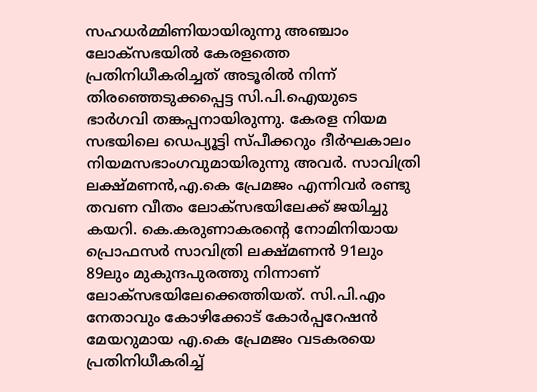സഹധർമ്മിണിയായിരുന്നു അഞ്ചാം ലോക്സഭയിൽ കേരളത്തെ പ്രതിനിധീകരിച്ചത് അടൂരിൽ നിന്ന് തിരഞ്ഞെടുക്കപ്പെട്ട സി.പി.ഐയുടെ ഭാർഗവി തങ്കപ്പനായിരുന്നു. കേരള നിയമ സഭയിലെ ഡെപ്യൂട്ടി സ്പീക്കറും ദീർഘകാലം നിയമസഭാംഗവുമായിരുന്നു അവർ. സാവിത്രി ലക്ഷ്മണൻ,എ.കെ പ്രേമജം എന്നിവർ രണ്ടു തവണ വീതം ലോക്സഭയിലേക്ക് ജയിച്ചു കയറി. കെ.കരുണാകരന്റെ നോമിനിയായ പ്രൊഫസർ സാവിത്രി ലക്ഷ്മണൻ 91ലും 89ലും മുകുന്ദപുരത്തു നിന്നാണ് ലോക്സഭയിലേക്കെത്തിയത്. സി.പി.എം നേതാവും കോഴിക്കോട് കോർപ്പറേഷൻ മേയറുമായ എ.കെ പ്രേമജം വടകരയെ പ്രതിനിധീകരിച്ച്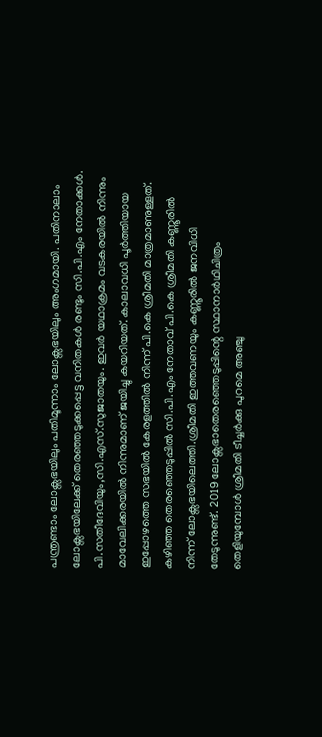പന്ത്രണ്ടാം ലോക്സഭയിലും പതിമൂന്നാം ലോക്സഭയിലും അംഗമായി. പതിനാലാം ലോക്സഭയിലേക്ക് തെരഞ്ഞടുക്കപ്പെട്ട വനിതകൾ രണ്ടും സി.പി.എം നേതാക്കൾ. പി.സതീദേവിയും,സി.എസ്.സുജാതയും. ഇവർ യഥാക്രമം വടകരയിൽ നിന്നും മാവേലിക്കരയിൽ നിന്നുമാണ് ജയിച്ചു കയറിയത്. കാലാവധി പൂർത്തിയായ ഇപ്പോഴത്തെ സഭയിൽ കേരളത്തിൽ നിന്ന് പി.കെ ശ്രീമതി മാത്രമാണുള്ളത്. കഴിഞ്ഞ തെരഞ്ഞെടുപ്പിൽ സി.പി.എം നേതാവ് പി.കെ ശ്രീമതി കണ്ണൂരിൽ നിന്ന് ലോക്സഭയിലെത്തി.ശ്രീമതി ഇത്തവണയും കണ്ണൂരിൽ ജനവിധി തേടുന്നുണ്ട്. 2019 ലോക്സഭാതെരഞ്ഞെടുപ്പിന്റെ സ്ഥാനാർഥിചിത്രം തെളിയുമ്പോൾ ശ്രീമതി ടീച്ചർക്കു പുറമെ അഞ്ചു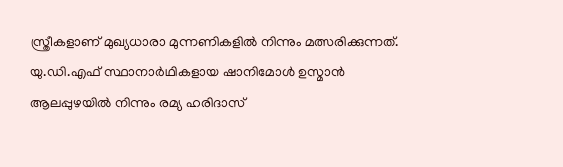സ്ത്രീകളാണ് മുഖ്യധാരാ മുന്നണികളിൽ നിന്നും മത്സരിക്കുന്നത്. യു.ഡി.എഫ് സ്ഥാനാർഥികളായ ഷാനിമോൾ ഉസ്മാൻ ആലപ്പുഴയിൽ നിന്നും രമ്യ ഹരിദാസ്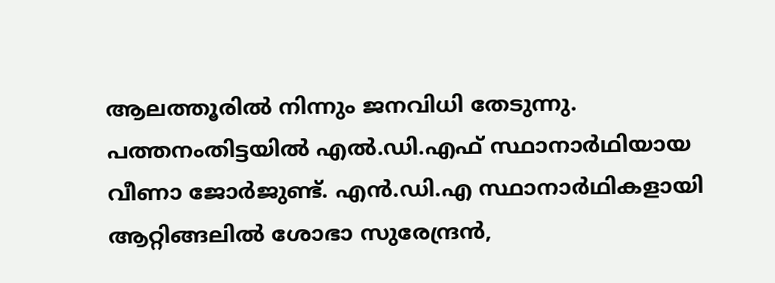ആലത്തൂരിൽ നിന്നും ജനവിധി തേടുന്നു. പത്തനംതിട്ടയിൽ എൽ.ഡി.എഫ് സ്ഥാനാർഥിയായ വീണാ ജോർജുണ്ട്. എൻ.ഡി.എ സ്ഥാനാർഥികളായി ആറ്റിങ്ങലിൽ ശോഭാ സുരേന്ദ്രൻ,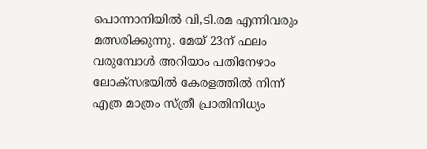പൊന്നാനിയിൽ വി,ടി.രമ എന്നിവരും മത്സരിക്കുന്നു. മേയ് 23ന് ഫലം വരുമ്പോൾ അറിയാം പതിനേഴാം ലോക്സഭയിൽ കേരളത്തിൽ നിന്ന് എത്ര മാത്രം സ്ത്രീ പ്രാതിനിധ്യം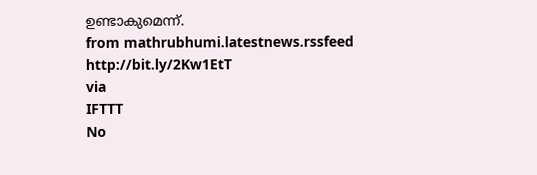ഉണ്ടാകുമെന്ന്.
from mathrubhumi.latestnews.rssfeed http://bit.ly/2Kw1EtT
via
IFTTT
No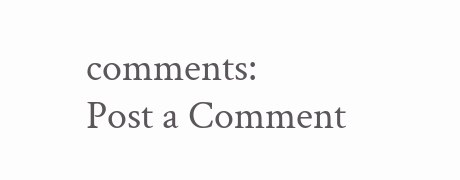comments:
Post a Comment